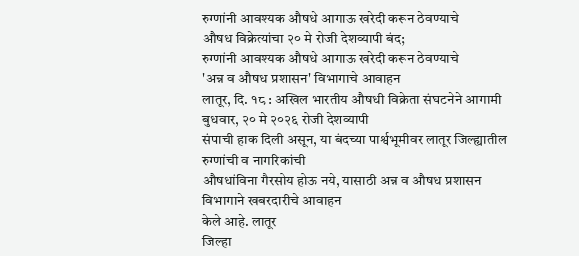रुग्णांनी आवश्यक औषधे आगाऊ खरेदी करून ठेवण्याचे
औषध विक्रेत्यांचा २० मे रोजी देशव्यापी बंद;
रुग्णांनी आवश्यक औषधे आगाऊ खरेदी करून ठेवण्याचे
'अन्न व औषध प्रशासन' विभागाचे आवाहन
लातूर, दि. १८ : अखिल भारतीय औषधी विक्रेता संघटनेने आगामी बुधवार, २० मे २०२६ रोजी देशव्यापी
संपाची हाक दिली असून, या बंदच्या पार्श्वभूमीवर लातूर जिल्ह्यातील रुग्णांची व नागरिकांची
औषधांविना गैरसोय होऊ नये, यासाठी अन्न व औषध प्रशासन विभागाने खबरदारीचे आवाहन
केले आहे. लातूर
जिल्हा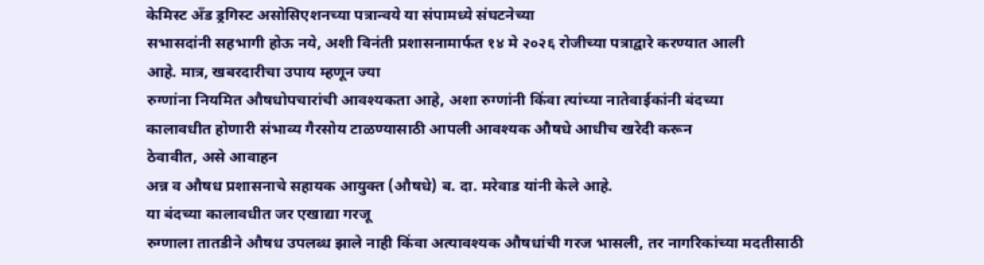केमिस्ट अँड ड्रगिस्ट असोसिएशनच्या पत्रान्वये या संपामध्ये संघटनेच्या
सभासदांनी सहभागी होऊ नये, अशी विनंती प्रशासनामार्फत १४ मे २०२६ रोजीच्या पत्राद्वारे करण्यात आली
आहे. मात्र, खबरदारीचा उपाय म्हणून ज्या
रुग्णांना नियमित औषधोपचारांची आवश्यकता आहे, अशा रुग्णांनी किंवा त्यांच्या नातेवाईकांनी बंदच्या
कालावधीत होणारी संभाव्य गैरसोय टाळण्यासाठी आपली आवश्यक औषधे आधीच खरेदी करून
ठेवावीत, असे आवाहन
अन्न व औषध प्रशासनाचे सहायक आयुक्त (औषधे) ब. दा. मरेवाड यांनी केले आहे.
या बंदच्या कालावधीत जर एखाद्या गरजू
रुग्णाला तातडीने औषध उपलब्ध झाले नाही किंवा अत्यावश्यक औषधांची गरज भासली, तर नागरिकांच्या मदतीसाठी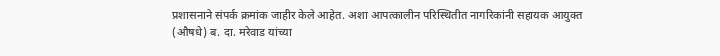प्रशासनाने संपर्क क्रमांक जाहीर केले आहेत. अशा आपत्कालीन परिस्थितीत नागरिकांनी सहायक आयुक्त
(औषधे) ब. दा. मरेवाड यांच्या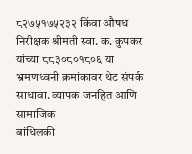८२७५१७५२३२ किंवा औषध निरीक्षक श्रीमती स्वा. क. कुपकर
यांच्या ८८३०८०१८०६ या भ्रमणध्वनी क्रमांकावर थेट संपर्क साधावा. व्यापक जनहित आणि सामाजिक
बांधिलकी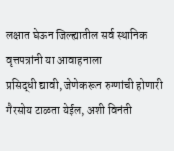लक्षात घेऊन जिल्ह्यातील सर्व स्थानिक वृत्तपत्रांनी या आवाहनाला
प्रसिद्धी द्यावी, जेणेकरून रुग्णांची होणारी गैरसोय टाळता येईल, अशी विनंती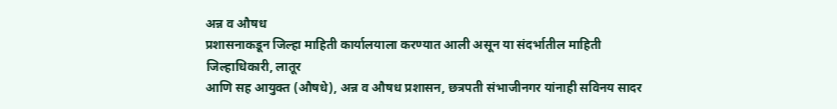अन्न व औषध
प्रशासनाकडून जिल्हा माहिती कार्यालयाला करण्यात आली असून या संदर्भातील माहिती
जिल्हाधिकारी, लातूर
आणि सह आयुक्त (औषधे), अन्न व औषध प्रशासन, छत्रपती संभाजीनगर यांनाही सविनय सादर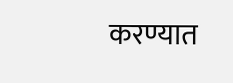करण्यात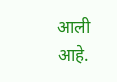आली आहे.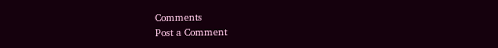Comments
Post a Comment